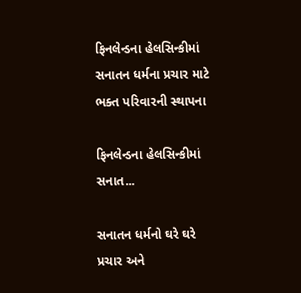ફિનલેન્ડના હેલસિન્કીમાં સનાતન ધર્મના પ્રચાર માટે ભક્ત પરિવારની સ્થાપના

ફિનલેન્ડના હેલસિન્કીમાં સનાત...

સનાતન ધર્મનો ઘરે ઘરે પ્રચાર અને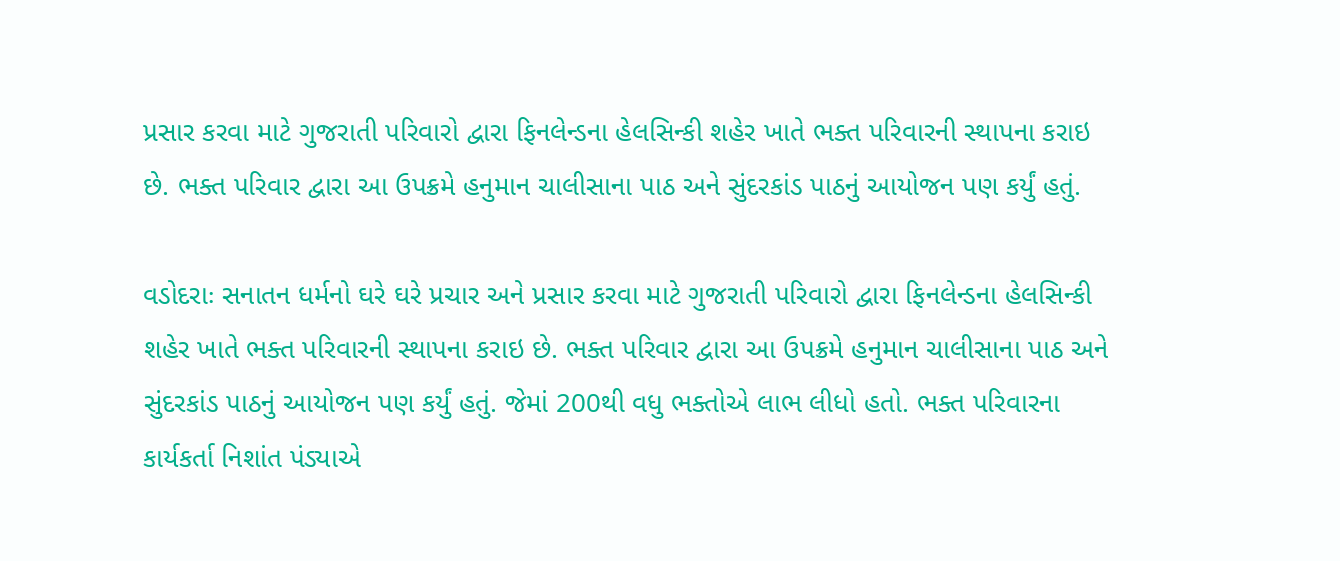પ્રસાર કરવા માટે ગુજરાતી પરિવારો દ્વારા ફિનલેન્ડના હેલસિન્કી શહેર ખાતે ભક્ત પરિવારની સ્થાપના કરાઇ છે. ભક્ત પરિવાર દ્વારા આ ઉપક્રમે હનુમાન ચાલીસાના પાઠ અને સુંદરકાંડ પાઠનું આયોજન પણ કર્યું હતું.

વડોદરાઃ સનાતન ધર્મનો ઘરે ઘરે પ્રચાર અને પ્રસાર કરવા માટે ગુજરાતી પરિવારો દ્વારા ફિનલેન્ડના હેલસિન્કી શહેર ખાતે ભક્ત પરિવારની સ્થાપના કરાઇ છે. ભક્ત પરિવાર દ્વારા આ ઉપક્રમે હનુમાન ચાલીસાના પાઠ અને સુંદરકાંડ પાઠનું આયોજન પણ કર્યું હતું. જેમાં 200થી વધુ ભક્તોએ લાભ લીધો હતો. ભક્ત પરિવારના કાર્યકર્તા નિશાંત પંડ્યાએ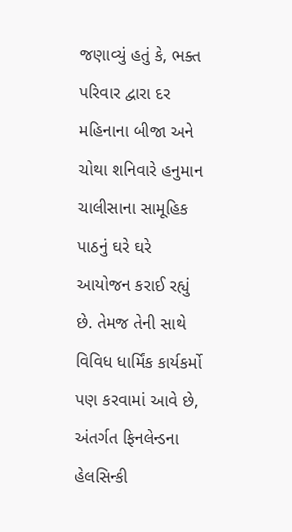જણાવ્યું હતું કે, ભક્ત પરિવાર દ્વારા દર મહિનાના બીજા અને ચોથા શનિવારે હનુમાન ચાલીસાના સામૂહિક પાઠનું ઘરે ઘરે આયોજન કરાઈ રહ્યું છે. તેમજ તેની સાથે વિવિધ ધાર્મિંક કાર્યકર્મો પણ કરવામાં આવે છે, અંતર્ગત ફિનલેન્ડના હેલસિન્કી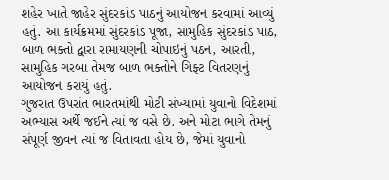શહેર ખાતે જાહેર સુંદરકાંડ પાઠનું આયોજન કરવામાં આવ્યું હતું. આ કાર્યક્રમમાં સુંદરકાંડ પૂજા, સામુહિક સુંદરકાંડ પાઠ, બાળ ભક્તો દ્વારા રામાયણની ચોપાઇનું પઠન, આરતી, સામુહિક ગરબા તેમજ બાળ ભક્તોને ગિફ્ટ વિતરણનું આયોજન કરાયું હતું.
ગુજરાત ઉપરાંત ભારતમાંથી મોટી સંખ્યામાં યુવાનો વિદેશમાં અભ્યાસ અર્થે જઈને ત્યાં જ વસે છે. અને મોટા ભાગે તેમનું સંપૂર્ણ જીવન ત્યાં જ વિતાવતા હોય છે, જેમાં યુવાનો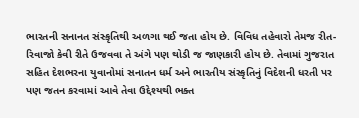ભારતની સનાનત સંસ્કૃતિથી અળગા થઈ જતા હોય છે. વિવિધ તહેવારો તેમજ રીત-રિવાજો કેવી રીતે ઉજવવા તે અંગે પણ થોડી જ જાણકારી હોય છે. તેવામાં ગુજરાત સહિત દેશભરના યુવાનોમાં સનાતન ધર્મ અને ભારતીય સંસ્કૃતિનું વિદેશની ધરતી પર પણ જતન કરવામાં આવે તેવા ઉદ્દેશ્યથી ભક્ત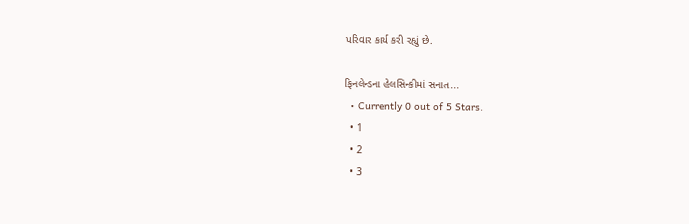પરિવાર કાર્ય કરી રહ્યું છે.

ફિનલેન્ડના હેલસિન્કીમાં સનાત...
  • Currently 0 out of 5 Stars.
  • 1
  • 2
  • 3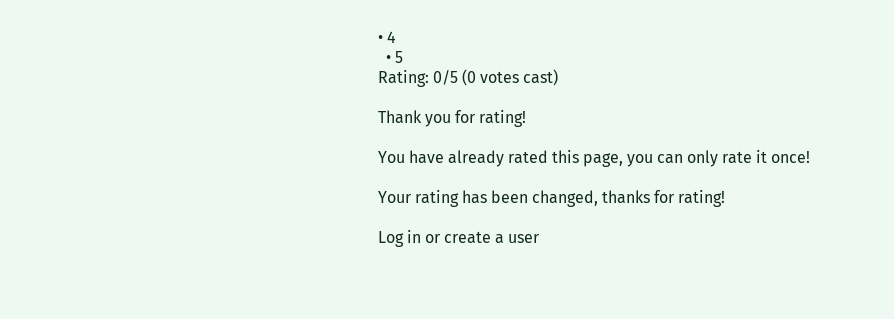• 4
  • 5
Rating: 0/5 (0 votes cast)

Thank you for rating!

You have already rated this page, you can only rate it once!

Your rating has been changed, thanks for rating!

Log in or create a user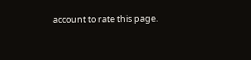account to rate this page.